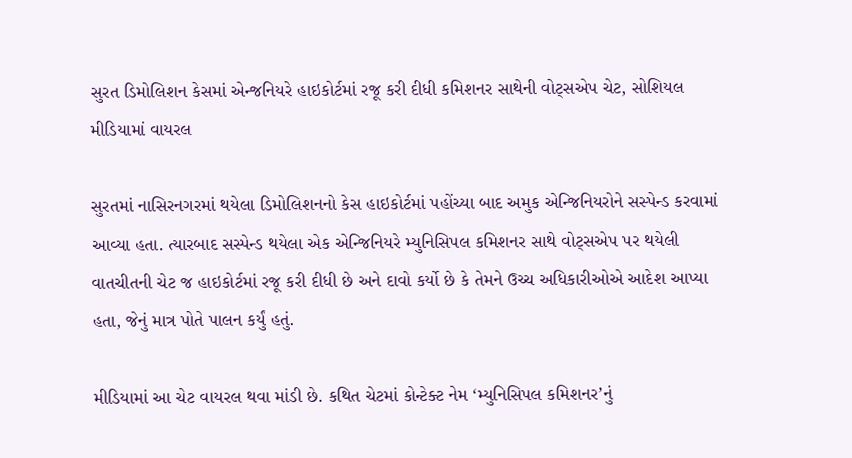સુરત ડિમોલિશન કેસમાં એન્જનિયરે હાઇકોર્ટમાં રજૂ કરી દીધી કમિશનર સાથેની વોટ્સએપ ચેટ, સોશિયલ મીડિયામાં વાયરલ

સુરતમાં નાસિરનગરમાં થયેલા ડિમોલિશનનો કેસ હાઇકોર્ટમાં પહોંચ્યા બાદ અમુક એન્જિનિયરોને સસ્પેન્ડ કરવામાં આવ્યા હતા. ત્યારબાદ સસ્પેન્ડ થયેલા એક એન્જિનિયરે મ્યુનિસિપલ કમિશનર સાથે વોટ્સએપ પર થયેલી વાતચીતની ચેટ જ હાઇકોર્ટમાં રજૂ કરી દીધી છે અને દાવો કર્યો છે કે તેમને ઉચ્ચ અધિકારીઓએ આદેશ આપ્યા હતા, જેનું માત્ર પોતે પાલન કર્યું હતું.

મીડિયામાં આ ચેટ વાયરલ થવા માંડી છે. કથિત ચેટમાં કોન્ટેક્ટ નેમ ‘મ્યુનિસિપલ કમિશનર’નું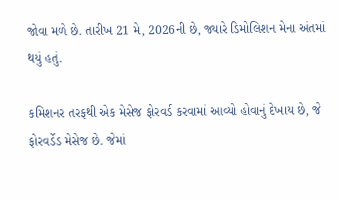જોવા મળે છે. તારીખ 21 મે, 2026ની છે, જ્યારે ડિમોલિશન મેના અંતમાં થયું હતું.

કમિશનર તરફથી એક મેસેજ ફોરવર્ડ કરવામાં આવ્યો હોવાનું દેખાય છે, જે ફોરવર્ડેડ મેસેજ છે. જેમાં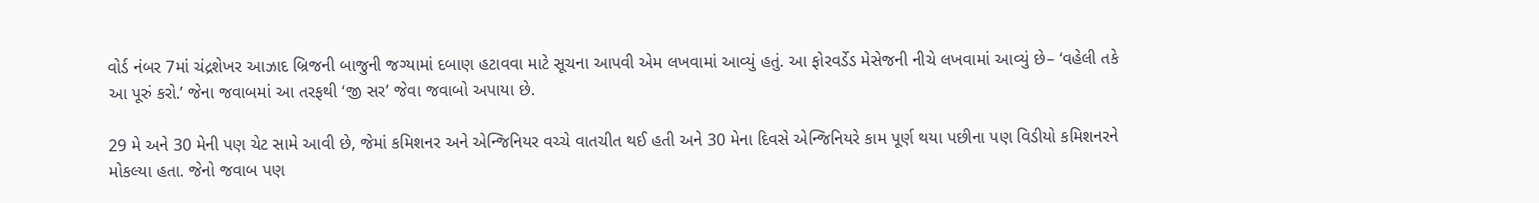વોર્ડ નંબર 7માં ચંદ્રશેખર આઝાદ બ્રિજની બાજુની જગ્યામાં દબાણ હટાવવા માટે સૂચના આપવી એમ લખવામાં આવ્યું હતું. આ ફોરવર્ડેડ મેસેજની નીચે લખવામાં આવ્યું છે– ‘વહેલી તકે આ પૂરું કરો.’ જેના જવાબમાં આ તરફથી ‘જી સર’ જેવા જવાબો અપાયા છે.

29 મે અને 30 મેની પણ ચેટ સામે આવી છે, જેમાં કમિશનર અને એન્જિનિયર વચ્ચે વાતચીત થઈ હતી અને 30 મેના દિવસે એન્જિનિયરે કામ પૂર્ણ થયા પછીના પણ વિડીયો કમિશનરને મોકલ્યા હતા. જેનો જવાબ પણ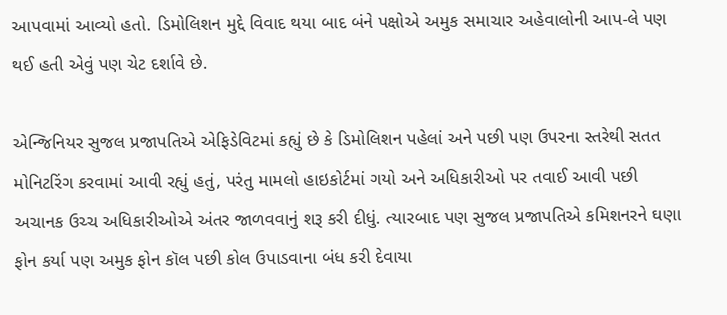આપવામાં આવ્યો હતો. ડિમોલિશન મુદ્દે વિવાદ થયા બાદ બંને પક્ષોએ અમુક સમાચાર અહેવાલોની આપ-લે પણ થઈ હતી એવું પણ ચેટ દર્શાવે છે.

એન્જિનિયર સુજલ પ્રજાપતિએ એફિડેવિટમાં કહ્યું છે કે ડિમોલિશન પહેલાં અને પછી પણ ઉપરના સ્તરેથી સતત મોનિટરિંગ કરવામાં આવી રહ્યું હતું, પરંતુ મામલો હાઇકોર્ટમાં ગયો અને અધિકારીઓ પર તવાઈ આવી પછી અચાનક ઉચ્ચ અધિકારીઓએ અંતર જાળવવાનું શરૂ કરી દીધું. ત્યારબાદ પણ સુજલ પ્રજાપતિએ કમિશનરને ઘણા ફોન કર્યા પણ અમુક ફોન કૉલ પછી કોલ ઉપાડવાના બંધ કરી દેવાયા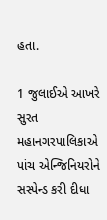હતા.

1 જુલાઈએ આખરે સુરત મહાનગરપાલિકાએ પાંચ એન્જિનિયરોને સસ્પેન્ડ કરી દીધા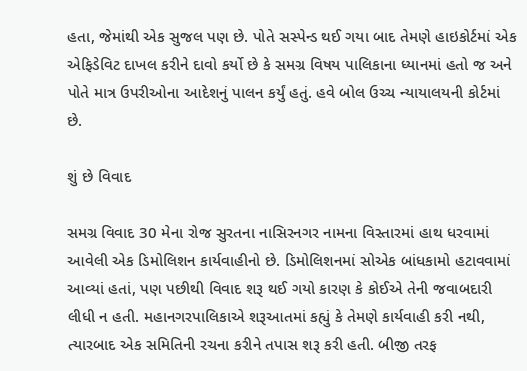હતા, જેમાંથી એક સુજલ પણ છે. પોતે સસ્પેન્ડ થઈ ગયા બાદ તેમણે હાઇકોર્ટમાં એક એફિડેવિટ દાખલ કરીને દાવો કર્યો છે કે સમગ્ર વિષય પાલિકાના ધ્યાનમાં હતો જ અને પોતે માત્ર ઉપરીઓના આદેશનું પાલન કર્યું હતું. હવે બોલ ઉચ્ચ ન્યાયાલયની કોર્ટમાં છે.

શું છે વિવાદ

સમગ્ર વિવાદ 30 મેના રોજ સુરતના નાસિરનગર નામના વિસ્તારમાં હાથ ધરવામાં આવેલી એક ડિમોલિશન કાર્યવાહીનો છે. ડિમોલિશનમાં સોએક બાંધકામો હટાવવામાં આવ્યાં હતાં, પણ પછીથી વિવાદ શરૂ થઈ ગયો કારણ કે કોઈએ તેની જવાબદારી લીધી ન હતી. મહાનગરપાલિકાએ શરૂઆતમાં કહ્યું કે તેમણે કાર્યવાહી કરી નથી, ત્યારબાદ એક સમિતિની રચના કરીને તપાસ શરૂ કરી હતી. બીજી તરફ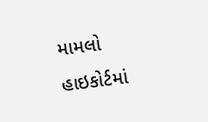મામલો હાઇકોર્ટમાં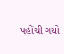પહોંચી ગયો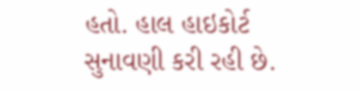હતો. હાલ હાઇકોર્ટ સુનાવણી કરી રહી છે.